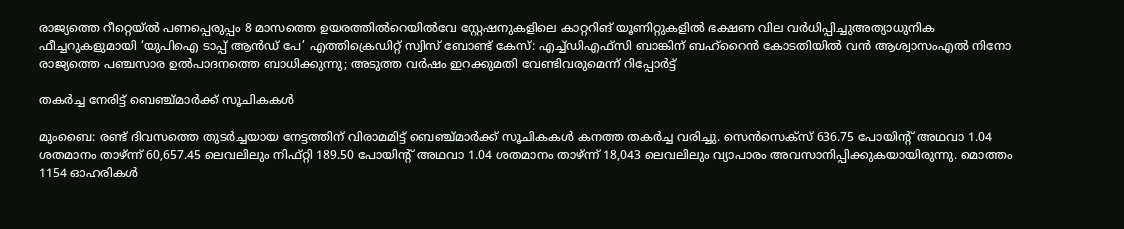രാജ്യത്തെ റീറ്റെയ്ൽ പണപ്പെരുപ്പം 8 മാസത്തെ ഉയരത്തിൽറെയിൽവേ സ്റ്റേഷനുകളിലെ കാറ്ററിങ് യൂണിറ്റുകളിൽ ഭക്ഷണ വില വർധിപ്പിച്ചുഅത്യാധുനിക ഫീച്ചറുകളുമായി ‘യുപിഐ ടാപ്പ് ആൻഡ് പേ’ എത്തിക്രെഡിറ്റ് സ്വിസ് ബോണ്ട് കേസ്: എച്ച്ഡിഎഫ്സി ബാങ്കിന് ബഹ്‌റൈൻ കോടതിയിൽ വൻ ആശ്വാസംഎൽ നിനോ രാജ്യത്തെ പഞ്ചസാര ഉൽപാദനത്തെ ബാധിക്കുന്നു; അടുത്ത വർഷം ഇറക്കുമതി വേണ്ടിവരുമെന്ന് റിപ്പോർട്ട്

തകര്‍ച്ച നേരിട്ട് ബെഞ്ച്മാര്‍ക്ക് സൂചികകള്‍

മുംബൈ: രണ്ട് ദിവസത്തെ തുടര്‍ച്ചയായ നേട്ടത്തിന് വിരാമമിട്ട് ബെഞ്ച്മാര്‍ക്ക് സൂചികകള്‍ കനത്ത തകര്‍ച്ച വരിച്ചു. സെന്‍സെക്‌സ് 636.75 പോയിന്റ് അഥവാ 1.04 ശതമാനം താഴ്ന്ന് 60,657.45 ലെവലിലും നിഫ്റ്റി 189.50 പോയിന്റ് അഥവാ 1.04 ശതമാനം താഴ്ന്ന് 18,043 ലെവലിലും വ്യാപാരം അവസാനിപ്പിക്കുകയായിരുന്നു. മൊത്തം 1154 ഓഹരികള്‍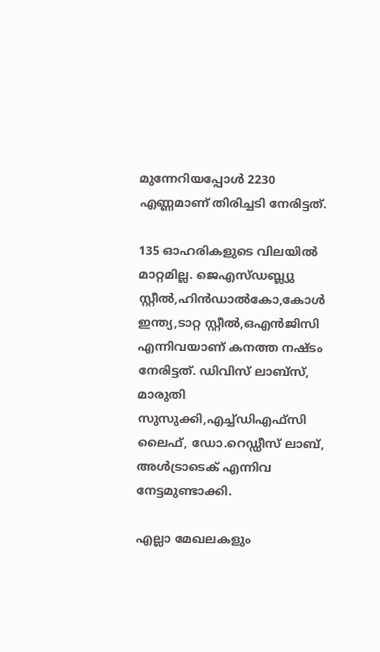മുന്നേറിയപ്പോള്‍ 2230 എണ്ണമാണ് തിരിച്ചടി നേരിട്ടത്.

135 ഓഹരികളുടെ വിലയില്‍ മാറ്റമില്ല. ജെഎസ്ഡബ്ല്യു സ്റ്റീല്‍,ഹിന്‍ഡാല്‍കോ,കോള്‍ ഇന്ത്യ,ടാറ്റ സ്റ്റീല്‍,ഒഎന്‍ജിസി എന്നിവയാണ് കനത്ത നഷ്ടം നേരിട്ടത്. ഡിവിസ് ലാബ്‌സ്, മാരുതി സുസുക്കി,എച്ച്ഡിഎഫ്‌സി ലൈഫ്, ഡോ.റെഡ്ഡീസ് ലാബ്, അള്‍ട്രാടെക് എന്നിവ നേട്ടമുണ്ടാക്കി.

എല്ലാ മേഖലകളും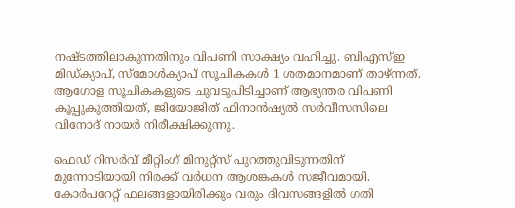നഷ്ടത്തിലാകുന്നതിനും വിപണി സാക്ഷ്യം വഹിച്ചു. ബിഎസ്ഇ മിഡ്ക്യാപ്, സ്‌മോള്‍ക്യാപ് സൂചികകള്‍ 1 ശതമാനമാണ് താഴ്ന്നത്. ആഗോള സൂചികകളുടെ ചുവടുപിടിച്ചാണ് ആഭ്യന്തര വിപണി കൂപ്പുകുത്തിയത്, ജിയോജിത് ഫിനാന്‍ഷ്യല്‍ സര്‍വീസസിലെ വിനോദ് നായര്‍ നിരീക്ഷിക്കുന്നു.

ഫെഡ് റിസര്‍വ് മീറ്റിംഗ് മിനുറ്റ്‌സ് പുറത്തുവിടുന്നതിന് മുന്നോടിയായി നിരക്ക് വര്‍ധന ആശങ്കകള്‍ സജീവമായി. കോര്‍പറേറ്റ് ഫലങ്ങളായിരിക്കും വരും ദിവസങ്ങളില്‍ ഗതി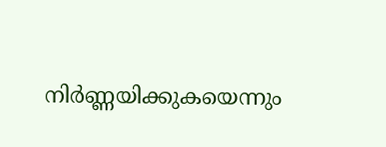നിര്‍ണ്ണയിക്കുകയെന്നും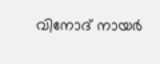വിനോദ് നായര്‍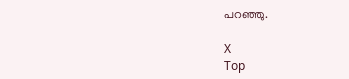പറഞ്ഞു.

X
Top